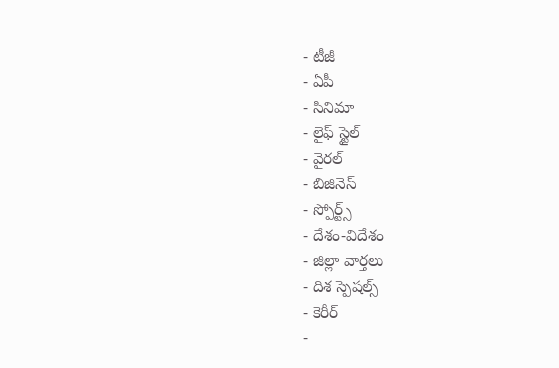- టీజీ
- ఏపీ
- సినిమా
- లైఫ్ స్టైల్
- వైరల్
- బిజినెస్
- స్పోర్ట్స్
- దేశం-విదేశం
- జిల్లా వార్తలు
- దిశ స్పెషల్స్
- కెరీర్
-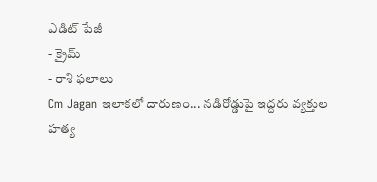ఎడిట్ పేజీ
- క్రైమ్
- రాశి ఫలాలు
Cm Jagan ఇలాకలో దారుణం... నడిరోడ్డుపై ఇద్దరు వ్యక్తుల హత్య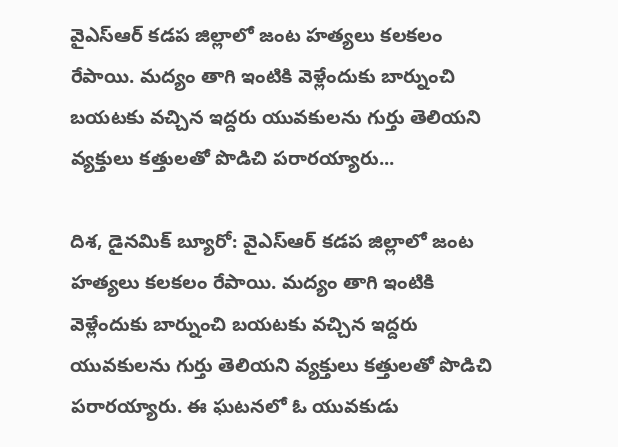వైఎస్ఆర్ కడప జిల్లాలో జంట హత్యలు కలకలం రేపాయి. మద్యం తాగి ఇంటికి వెళ్లేందుకు బార్నుంచి బయటకు వచ్చిన ఇద్దరు యువకులను గుర్తు తెలియని వ్యక్తులు కత్తులతో పొడిచి పరారయ్యారు...

దిశ, డైనమిక్ బ్యూరో: వైఎస్ఆర్ కడప జిల్లాలో జంట హత్యలు కలకలం రేపాయి. మద్యం తాగి ఇంటికి వెళ్లేందుకు బార్నుంచి బయటకు వచ్చిన ఇద్దరు యువకులను గుర్తు తెలియని వ్యక్తులు కత్తులతో పొడిచి పరారయ్యారు. ఈ ఘటనలో ఓ యువకుడు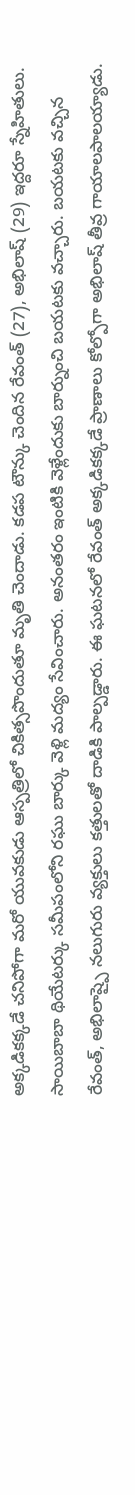అక్కడికక్కడే చనిపోగా మరో యువకుడు ఆస్పత్రిలో చికిత్సపొందుతూ మృతి చెందాడు. కడప టౌన్కు చెందిన రేవంత్ (27), అభిలాష్ (29) ఇద్దరూ స్నేహితులు. సాయిబాబా థియేటర్కు సమీపంలోని రఘు బార్కు వెళ్లి మద్యం సేవించారు. అనంతరం ఇంటికి వెళ్లేందుకు బార్నుంచి బయటకు వచ్చారు. బయటకు వచ్చిన రేవంత్, అభిలాష్పై నలుగురు వ్యక్తులు కత్తులతో దాడికి పాల్పడ్డారు. ఈ ఘటనలో రేవంత్ అక్కడికక్కడే ప్రాణాలు కోల్పోగా అభిలాష్ తీవ్ర గాయాలపాలయ్యాడు.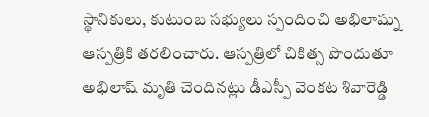స్థానికులు, కుటుంబ సభ్యులు స్పందించి అభిలాష్ను ఆస్పత్రికి తరలించారు. ఆస్పత్రిలో చికిత్స పొందుతూ అభిలాష్ మృతి చెందినట్లు డీఎస్పీ వెంకట శివారెడ్డి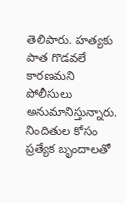తెలిపారు. హత్యకు పాత గొడవలే కారణమని పోలీసులు అనుమానిస్తున్నారు. నిందితుల కోసం ప్రత్యేక బృందాలతో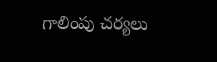గాలింపు చర్యలు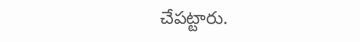చేపట్టారు.